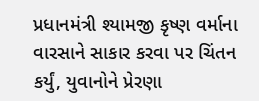પ્રધાનમંત્રી શ્યામજી કૃષ્ણ વર્માના વારસાને સાકાર કરવા પર ચિંતન કર્યું, યુવાનોને પ્રેરણા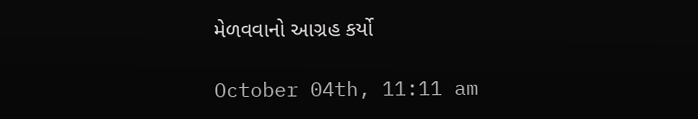મેળવવાનો આગ્રહ કર્યો

October 04th, 11:11 am